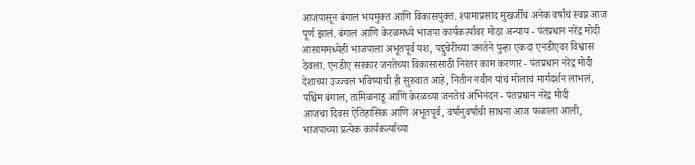आजपासून बंगाल भयमुक्त आणि विकासयुक्त. श्यामाप्रसाद मुखर्जींचं अनेक वर्षांचं स्वप्न आज पूर्ण झालं. बंगाल आणि केरळमध्ये भाजपा कार्यकर्त्यांवर मोठा अन्याय - पंतप्रधान नरेंद्र मोदी
आसाममध्येही भाजपाला अभूतपूर्व यश, पद्दुचेरीच्या जनतेने पुन्हा एकदा एनडीएवर विश्वास ठेवला. एनडीए सरकार जनतेच्या विकासासाठी निरंतर काम करणार - पंतप्रधान नरेंद्र मोदी
देशाच्या उज्ज्वल भविष्याची ही सुरुवात आहे, नितीन नवीन यांचं मोलाचं मार्गदर्शन लाभलं, पश्चिम बंगाल, तामिळनाडू आणि केरळच्या जनतेचं अभिनंदन - पंतप्रधान नरेंद्र मोदी
आजचा दिवस ऐतिहासिक आणि अभूतपूर्व, वर्षानुवर्षाची साधना आज फळाला आली, भाजपाच्या प्रत्येक कार्यकर्त्याच्या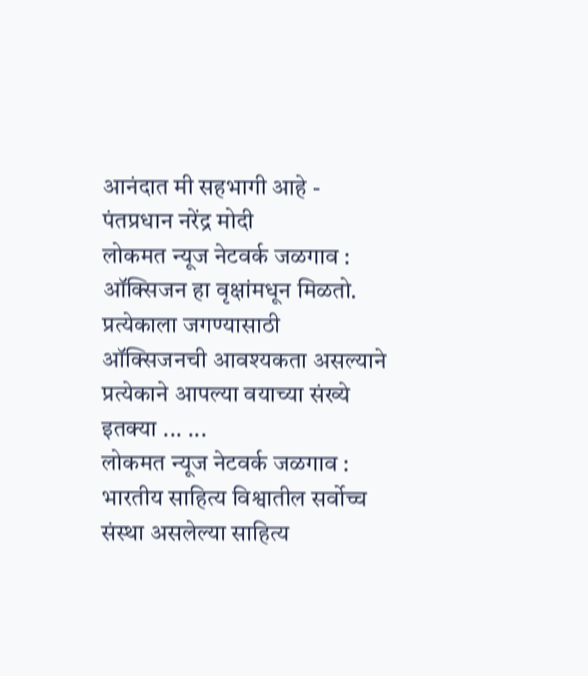आनंदात मी सहभागी आहे - पंतप्रधान नरेंद्र मोदी
लोकमत न्यूज नेटवर्क जळगाव : ऑक्सिजन हा वृक्षांमधून मिळतो. प्रत्येकाला जगण्यासाठी ऑक्सिजनची आवश्यकता असल्याने प्रत्येकाने आपल्या वयाच्या संख्ये इतक्या ... ...
लोकमत न्यूज नेटवर्क जळगाव : भारतीय साहित्य विश्वातील सर्वोच्च संस्था असलेल्या साहित्य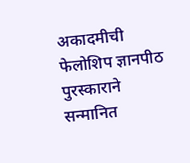अकादमीची फेलोशिप ज्ञानपीठ पुरस्काराने सन्मानित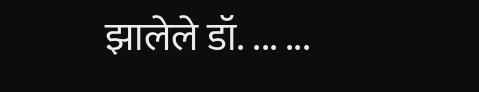झालेले डॉ. ... ...